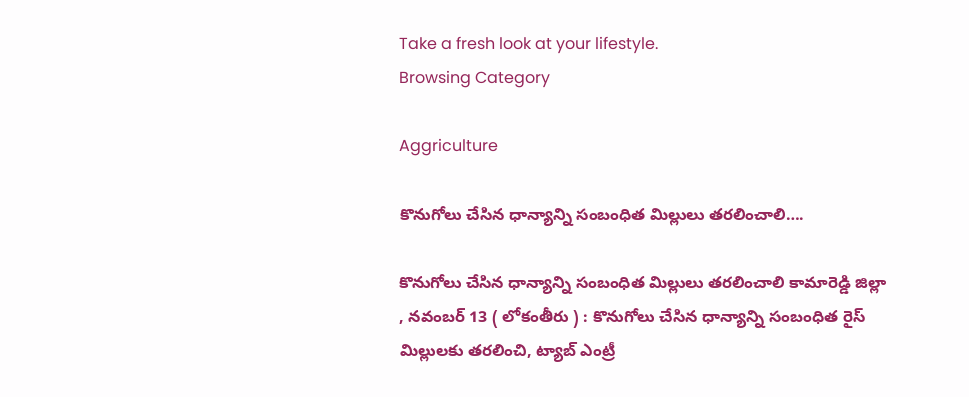Take a fresh look at your lifestyle.
Browsing Category

Aggriculture

కొనుగోలు చేసిన ధాన్యాన్ని సంబంధిత మిల్లులు తరలించాలి….

కొనుగోలు చేసిన ధాన్యాన్ని సంబంధిత మిల్లులు తరలించాలి కామారెడ్డి జిల్లా , నవంబర్ 13 ( లోకంతీరు ) : కొనుగోలు చేసిన ధాన్యాన్ని సంబంధిత రైస్ మిల్లులకు తరలించి, ట్యాబ్ ఎంట్రీ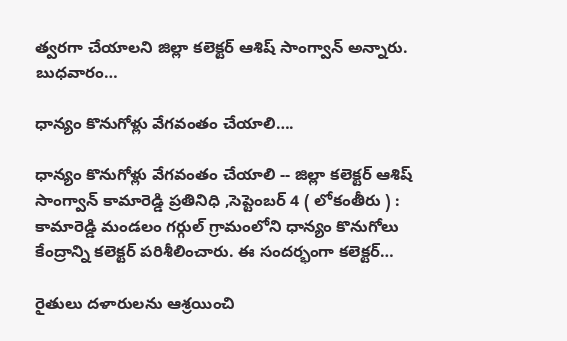త్వరగా చేయాలని జిల్లా కలెక్టర్ ఆశిష్ సాంగ్వాన్ అన్నారు. బుధవారం…

ధాన్యం కొనుగోళ్లు వేగవంతం చేయాలి….

ధాన్యం కొనుగోళ్లు వేగవంతం చేయాలి -- జిల్లా కలెక్టర్ ఆశిష్ సాంగ్వాన్ కామారెడ్డి ప్రతినిధి ,సెప్టెంబర్ 4 ( లోకంతీరు ) : కామారెడ్డి మండలం గర్గుల్ గ్రామంలోని ధాన్యం కొనుగోలు కేంద్రాన్ని కలెక్టర్ పరిశీలించారు. ఈ సందర్భంగా కలెక్టర్…

రైతులు దళారులను ఆశ్రయించి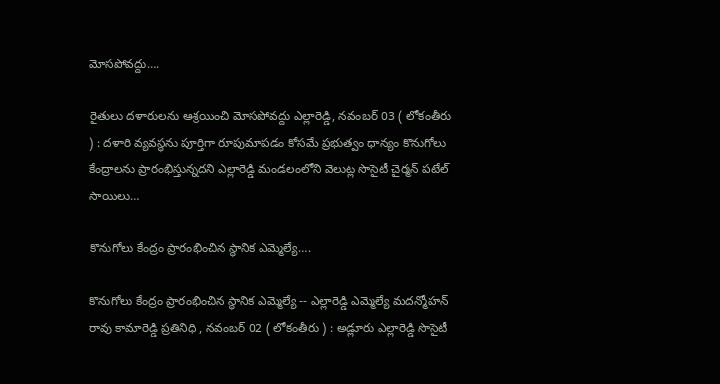మోసపోవద్దు….

రైతులు దళారులను ఆశ్రయించి మోసపోవద్దు ఎల్లారెడ్డి, నవంబర్ 03 ( లోకంతీరు ) : దళారి వ్యవస్థను పూర్తిగా రూపుమాపడం కోసమే ప్రభుత్వం ధాన్యం కొనుగోలు కేంద్రాలను ప్రారంభిస్తున్నదని ఎల్లారెడ్డి మండలంలోని వెలుట్ల సొసైటీ చైర్మన్ పటేల్ సాయిలు…

కొనుగోలు కేంద్రం ప్రారంభించిన స్థానిక ఎమ్మెల్యే….

కొనుగోలు కేంద్రం ప్రారంభించిన స్థానిక ఎమ్మెల్యే -- ఎల్లారెడ్డి ఎమ్మెల్యే మదన్మోహన్ రావు కామారెడ్డి ప్రతినిధి , నవంబర్ 02 ( లోకంతీరు ) : అడ్లూరు ఎల్లారెడ్డి సొసైటీ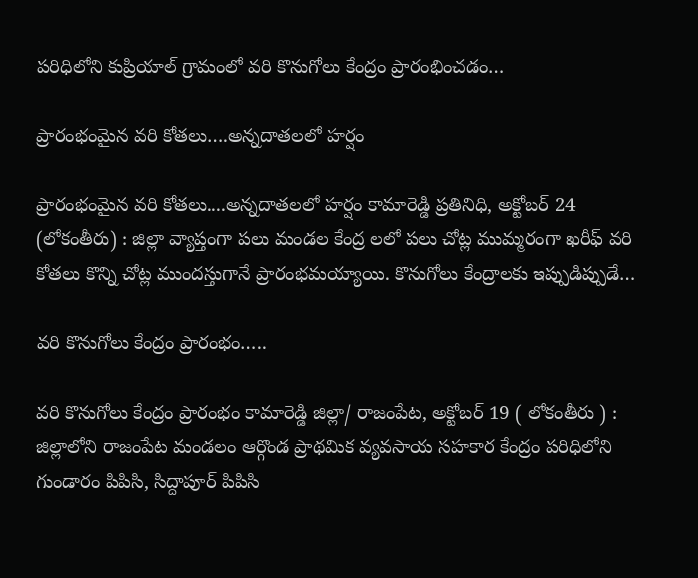పరిధిలోని కుప్రియాల్ గ్రామంలో వరి కొనుగోలు కేంద్రం ప్రారంభించడం…

ప్రారంభంమైన వరి కోతలు….అన్నదాతలలో హర్షం

ప్రారంభంమైన వరి కోతలు....అన్నదాతలలో హర్షం కామారెడ్డి ప్రతినిధి, అక్టోబర్ 24 (లోకంతీరు) : జిల్లా వ్యాప్తంగా పలు మండల కేంద్ర లలో పలు చోట్ల ముమ్మరంగా ఖరీఫ్ వరి కోతలు కొన్ని చోట్ల ముందస్తుగానే ప్రారంభమయ్యాయి. కొనుగోలు కేంద్రాలకు ఇప్పుడిప్పుడే…

వరి కొనుగోలు కేంద్రం ప్రారంభం…..

వరి కొనుగోలు కేంద్రం ప్రారంభం కామారెడ్డి జిల్లా/ రాజంపేట, అక్టోబర్ 19 ( లోకంతీరు ) : జిల్లాలోని రాజంపేట మండలం ఆర్గొండ ప్రాథమిక వ్యవసాయ సహకార కేంద్రం పరిధిలోని గుండారం పిపిసి, సిద్దాపూర్ పిపిసి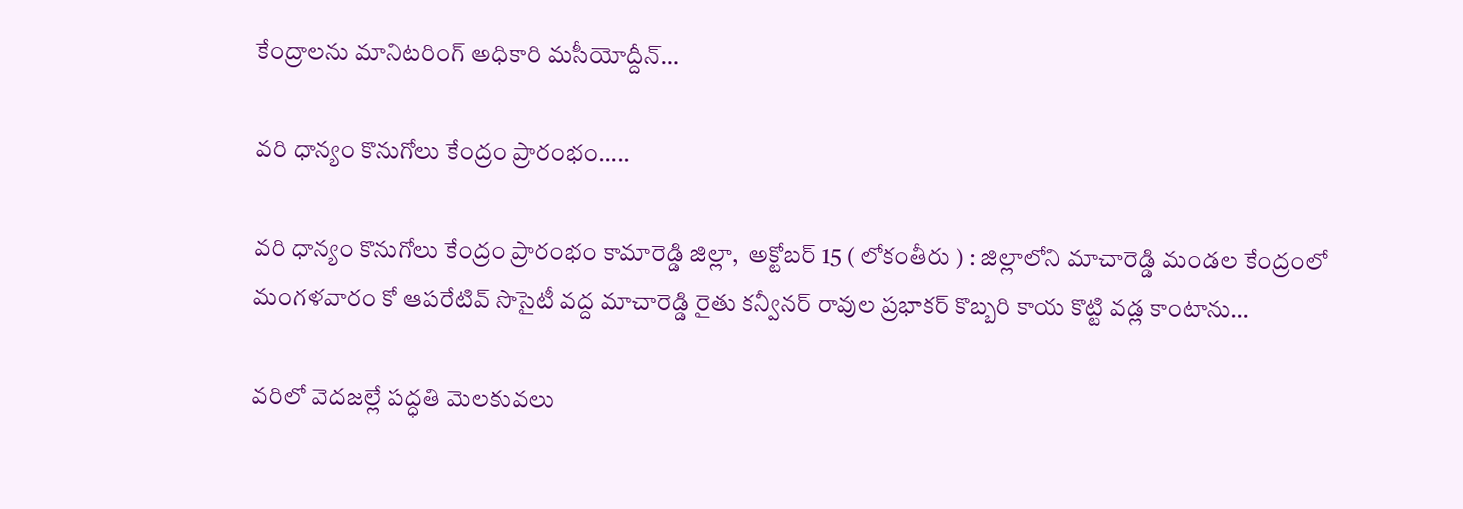కేంద్రాలను మానిటరింగ్ అధికారి మసీయోద్దీన్…

వరి ధాన్యం కొనుగోలు కేంద్రం ప్రారంభం…..

వరి ధాన్యం కొనుగోలు కేంద్రం ప్రారంభం కామారెడ్డి జిల్లా,  అక్టోబర్ 15 ( లోకంతీరు ) : జిల్లాలోని మాచారెడ్డి మండల కేంద్రంలో మంగళవారం కో ఆపరేటివ్ సొసైటీ వద్ద మాచారెడ్డి రైతు కన్వీనర్ రావుల ప్రభాకర్ కొబ్బరి కాయ కొట్టి వడ్ల కాంటాను…

వరిలో వెదజల్లే పద్ధతి మెలకువలు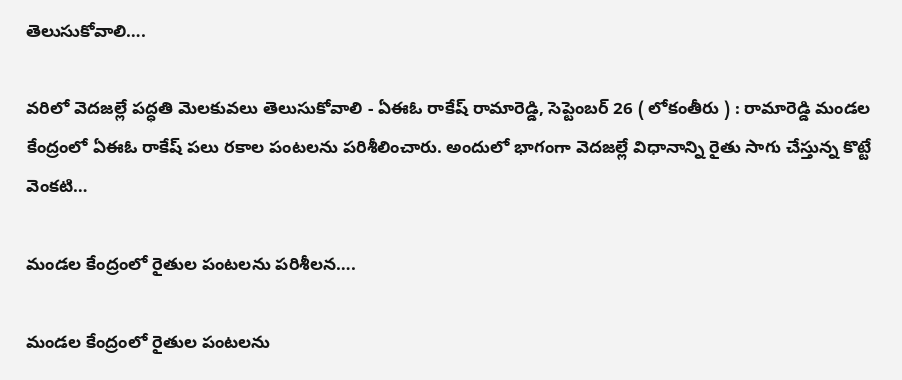తెలుసుకోవాలి….

వరిలో వెదజల్లే పద్ధతి మెలకువలు తెలుసుకోవాలి - ఏఈఓ రాకేష్ రామారెడ్డి, సెప్టెంబర్ 26 ( లోకంతీరు ) : రామారెడ్డి మండల కేంద్రంలో ఏఈఓ రాకేష్ పలు రకాల పంటలను పరిశీలించారు. అందులో భాగంగా వెదజల్లే విధానాన్ని రైతు సాగు చేస్తున్న కొట్టే వెంకటి…

మండల కేంద్రంలో రైతుల పంటలను పరిశీలన….

మండల కేంద్రంలో రైతుల పంటలను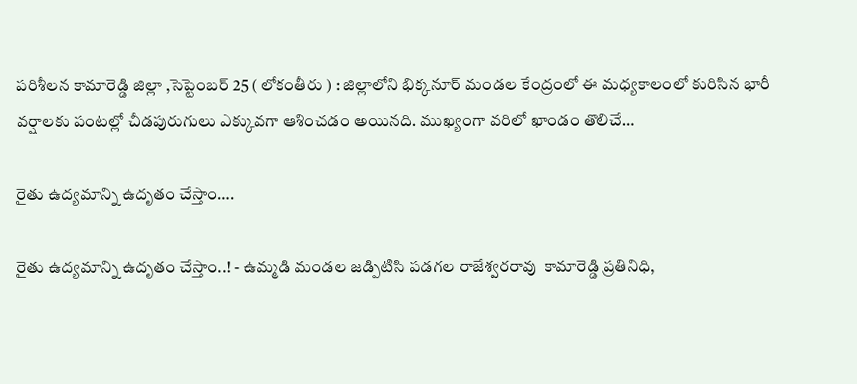పరిశీలన కామారెడ్డి జిల్లా ,సెప్టెంబర్ 25 ( లోకంతీరు ) : జిల్లాలోని భిక్కనూర్ మండల కేంద్రంలో ఈ మధ్యకాలంలో కురిసిన భారీ వర్షాలకు పంటల్లో చీడపురుగులు ఎక్కువగా ఆశించడం అయినది. ముఖ్యంగా వరిలో ఖాండం తొలిచే…

రైతు ఉద్యమాన్ని ఉదృతం చేస్తాం….

రైతు ఉద్యమాన్ని ఉదృతం చేస్తాం..! - ఉమ్మడి మండల జడ్పిటిసి పడగల రాజేశ్వరరావు  కామారెడ్డి ప్రతినిధి,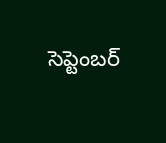సెప్టెంబర్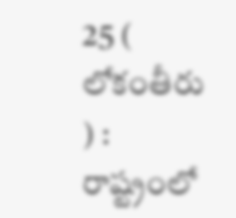25 ( లోకంతీరు ) : రాష్ట్రంలో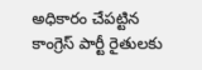అధికారం చేపట్టిన కాంగ్రెస్ పార్టీ రైతులకు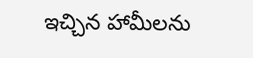ఇచ్చిన హామీలను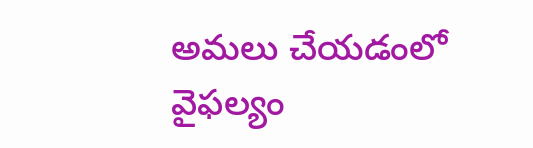అమలు చేయడంలో వైఫల్యం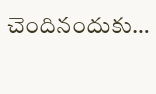చెందినందుకు…